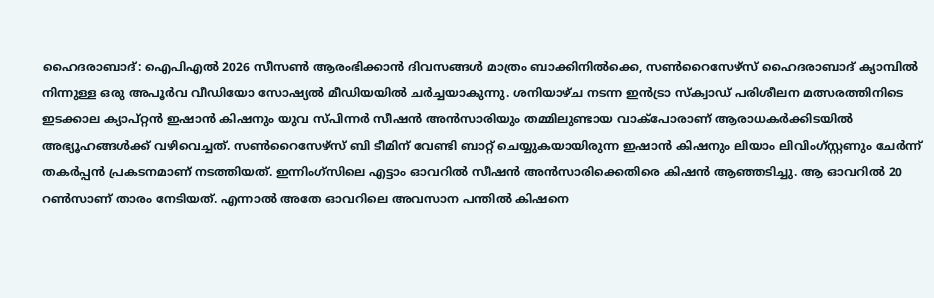ഹൈദരാബാദ്: ഐപിഎല്‍ 2026 സീസണ്‍ ആരംഭിക്കാന്‍ ദിവസങ്ങള്‍ മാത്രം ബാക്കിനില്‍ക്കെ, സണ്‍റൈസേഴ്സ് ഹൈദരാബാദ് ക്യാമ്പില്‍ നിന്നുള്ള ഒരു അപൂര്‍വ വീഡിയോ സോഷ്യല്‍ മീഡിയയില്‍ ചര്‍ച്ചയാകുന്നു. ശനിയാഴ്ച നടന്ന ഇന്‍ട്രാ സ്‌ക്വാഡ് പരിശീലന മത്സരത്തിനിടെ ഇടക്കാല ക്യാപ്റ്റന്‍ ഇഷാന്‍ കിഷനും യുവ സ്പിന്നര്‍ സീഷന്‍ അന്‍സാരിയും തമ്മിലുണ്ടായ വാക്പോരാണ് ആരാധകര്‍ക്കിടയില്‍ അഭ്യൂഹങ്ങള്‍ക്ക് വഴിവെച്ചത്. സണ്‍റൈസേഴ്സ് ബി ടീമിന് വേണ്ടി ബാറ്റ് ചെയ്യുകയായിരുന്ന ഇഷാന്‍ കിഷനും ലിയാം ലിവിംഗ്സ്റ്റണും ചേര്‍ന്ന് തകര്‍പ്പന്‍ പ്രകടനമാണ് നടത്തിയത്. ഇന്നിംഗ്സിലെ എട്ടാം ഓവറില്‍ സീഷന്‍ അന്‍സാരിക്കെതിരെ കിഷന്‍ ആഞ്ഞടിച്ചു. ആ ഓവറില്‍ 20 റണ്‍സാണ് താരം നേടിയത്. എന്നാല്‍ അതേ ഓവറിലെ അവസാന പന്തില്‍ കിഷനെ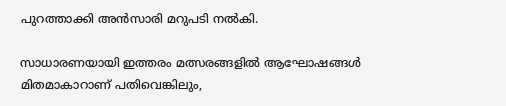പുറത്താക്കി അന്‍സാരി മറുപടി നല്‍കി.

സാധാരണയായി ഇത്തരം മത്സരങ്ങളില്‍ ആഘോഷങ്ങള്‍ മിതമാകാറാണ് പതിവെങ്കിലും,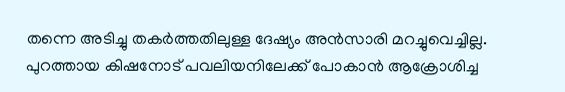തന്നെ അടിച്ചു തകര്‍ത്തതിലുള്ള ദേഷ്യം അന്‍സാരി മറച്ചുവെച്ചില്ല. പുറത്തായ കിഷനോട് പവലിയനിലേക്ക് പോകാന്‍ ആക്രോശിച്ച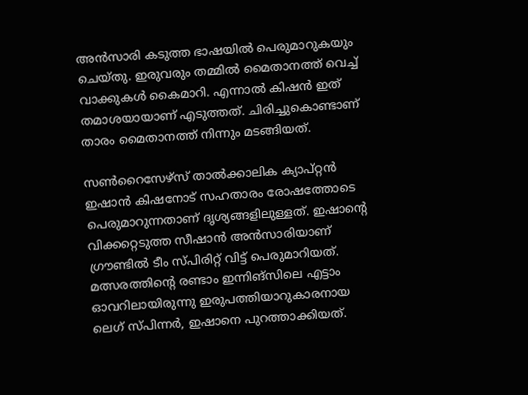അന്‍സാരി കടുത്ത ഭാഷയില്‍ പെരുമാറുകയും ചെയ്തു. ഇരുവരും തമ്മില്‍ മൈതാനത്ത് വെച്ച് വാക്കുകള്‍ കൈമാറി. എന്നാല്‍ കിഷന്‍ ഇത് തമാശയായാണ് എടുത്തത്. ചിരിച്ചുകൊണ്ടാണ് താരം മൈതാനത്ത് നിന്നും മടങ്ങിയത്.

സണ്‍റൈസേഴ്‌സ് താല്‍ക്കാലിക ക്യാപ്റ്റന്‍ ഇഷാന്‍ കിഷനോട് സഹതാരം രോഷത്തോടെ പെരുമാറുന്നതാണ് ദൃശ്യങ്ങളിലുള്ളത്. ഇഷാന്റെ വിക്കറ്റെടുത്ത സീഷാന്‍ അന്‍സാരിയാണ് ഗ്രൗണ്ടില്‍ ടീം സ്പിരിറ്റ് വിട്ട് പെരുമാറിയത്. മത്സരത്തിന്റെ രണ്ടാം ഇന്നിങ്‌സിലെ എട്ടാം ഓവറിലായിരുന്നു ഇരുപത്തിയാറുകാരനായ ലെഗ് സ്പിന്നര്‍, ഇഷാനെ പുറത്താക്കിയത്.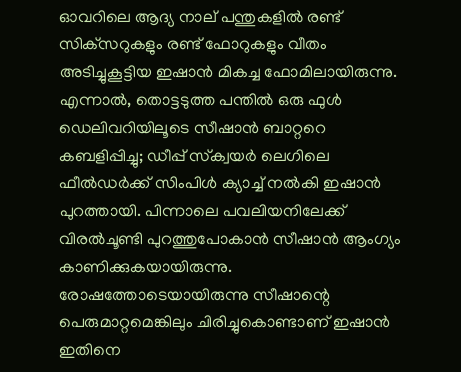ഓവറിലെ ആദ്യ നാല് പന്തുകളില്‍ രണ്ട് സിക്‌സറുകളും രണ്ട് ഫോറുകളും വീതം അടിച്ചുകൂട്ടിയ ഇഷാന്‍ മികച്ച ഫോമിലായിരുന്നു. എന്നാല്‍, തൊട്ടടുത്ത പന്തില്‍ ഒരു ഫുള്‍ ഡെലിവറിയിലൂടെ സീഷാന്‍ ബാറ്ററെ കബളിപ്പിച്ചു; ഡീപ്പ് സ്‌ക്വയര്‍ ലെഗിലെ ഫീല്‍ഡര്‍ക്ക് സിംപിള്‍ ക്യാച്ച് നല്‍കി ഇഷാന്‍ പുറത്തായി. പിന്നാലെ പവലിയനിലേക്ക് വിരല്‍ചൂണ്ടി പുറത്തുപോകാന്‍ സീഷാന്‍ ആംഗ്യം കാണിക്കുകയായിരുന്നു. രോഷത്തോടെയായിരുന്നു സീഷാന്റെ പെരുമാറ്റമെങ്കിലും ചിരിച്ചുകൊണ്ടാണ് ഇഷാന്‍ ഇതിനെ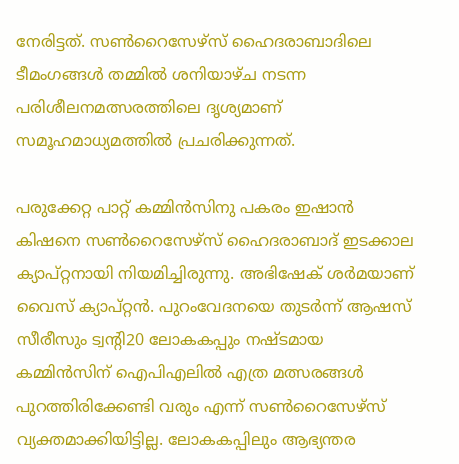നേരിട്ടത്. സണ്‍റൈസേഴ്‌സ് ഹൈദരാബാദിലെ ടീമംഗങ്ങള്‍ തമ്മില്‍ ശനിയാഴ്ച നടന്ന പരിശീലനമത്സരത്തിലെ ദൃശ്യമാണ് സമൂഹമാധ്യമത്തില്‍ പ്രചരിക്കുന്നത്.

പരുക്കേറ്റ പാറ്റ് കമ്മിന്‍സിനു പകരം ഇഷാന്‍ കിഷനെ സണ്‍റൈസേഴ്‌സ് ഹൈദരാബാദ് ഇടക്കാല ക്യാപ്റ്റനായി നിയമിച്ചിരുന്നു. അഭിഷേക് ശര്‍മയാണ് വൈസ് ക്യാപ്റ്റന്‍. പുറംവേദനയെ തുടര്‍ന്ന് ആഷസ് സീരീസും ട്വന്റി20 ലോകകപ്പും നഷ്ടമായ കമ്മിന്‍സിന് ഐപിഎലില്‍ എത്ര മത്സരങ്ങള്‍ പുറത്തിരിക്കേണ്ടി വരും എന്ന് സണ്‍റൈസേഴ്‌സ് വ്യക്തമാക്കിയിട്ടില്ല. ലോകകപ്പിലും ആഭ്യന്തര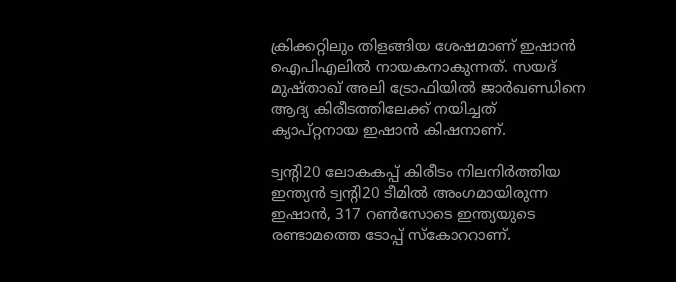ക്രിക്കറ്റിലും തിളങ്ങിയ ശേഷമാണ് ഇഷാന്‍ ഐപിഎലില്‍ നായകനാകുന്നത്. സയദ് മുഷ്താഖ് അലി ട്രോഫിയില്‍ ജാര്‍ഖണ്ഡിനെ ആദ്യ കിരീടത്തിലേക്ക് നയിച്ചത് ക്യാപ്റ്റനായ ഇഷാന്‍ കിഷനാണ്.

ട്വന്റി20 ലോകകപ്പ് കിരീടം നിലനിര്‍ത്തിയ ഇന്ത്യന്‍ ട്വന്റി20 ടീമില്‍ അംഗമായിരുന്ന ഇഷാന്‍, 317 റണ്‍സോടെ ഇന്ത്യയുടെ രണ്ടാമത്തെ ടോപ്പ് സ്‌കോററാണ്.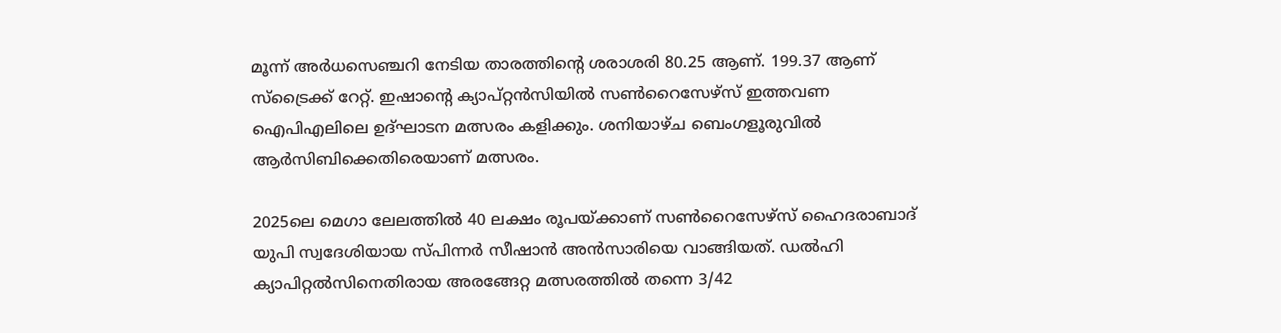മൂന്ന് അര്‍ധസെഞ്ചറി നേടിയ താരത്തിന്റെ ശരാശരി 80.25 ആണ്. 199.37 ആണ് സ്‌ട്രൈക്ക് റേറ്റ്. ഇഷാന്റെ ക്യാപ്റ്റന്‍സിയില്‍ സണ്‍റൈസേഴ്‌സ് ഇത്തവണ ഐപിഎലിലെ ഉദ്ഘാടന മത്സരം കളിക്കും. ശനിയാഴ്ച ബെംഗളൂരുവില്‍ ആര്‍സിബിക്കെതിരെയാണ് മത്സരം.

2025ലെ മെഗാ ലേലത്തില്‍ 40 ലക്ഷം രൂപയ്ക്കാണ് സണ്‍റൈസേഴ്‌സ് ഹൈദരാബാദ് യുപി സ്വദേശിയായ സ്പിന്നര്‍ സീഷാന്‍ അന്‍സാരിയെ വാങ്ങിയത്. ഡല്‍ഹി ക്യാപിറ്റല്‍സിനെതിരായ അരങ്ങേറ്റ മത്സരത്തില്‍ തന്നെ 3/42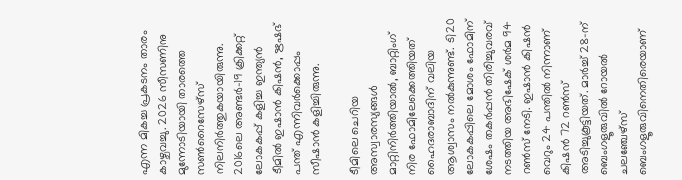എന്ന മികച്ച പ്രകടനം താരം കാഴ്ചവച്ചു. 2026 സീസണിനു മുന്നോടിയായി താരത്തെ സണ്‍റൈസേഴ്‌സ് നിലനിര്‍ത്തുകയായിരുന്നു. 2016ലെ അണ്ടര്‍-19 ക്രിക്കറ്റ് ലോകകപ്പ് കളിച്ച ഇന്ത്യന്‍ ടീമില്‍ ഇഷാന്‍ കിഷന്‍, ഋഷഭ് പന്ത് എന്നിവര്‍ക്കൊപ്പം സീഷാന്‍ കളിച്ചിരുന്നു.

ടീമിലെ ചെറിയ അസ്വാരസ്യങ്ങള്‍ മാറ്റിനിര്‍ത്തിയാല്‍, ബാറ്റിംഗ് നിര ഫോമിലേക്കെത്തിയത് ഹൈദരാബാദിന് വലിയ ആശ്വാസം നല്‍കുന്നുണ്ട്. ടി20 ലോകകപ്പിലെ മോശം ഫോമിന് ശേഷം തകര്‍പ്പന്‍ തിരിച്ചുവരവ് നടത്തിയ അഭിഷേക് ശര്‍മ 94 റണ്‍സ് നേടി. ഇഷാന്‍ കിഷന്‍ വെറും 24 പന്തില്‍ നിന്നാണ് കിഷന്‍ 72 റണ്‍സ് അടിച്ചുകൂട്ടിയത്. മാര്‍ച്ച് 28-ന് ബെംഗളൂരുവില്‍ റോയല്‍ ചലഞ്ചേഴ്സ് ബെംഗളൂരുവിനെതിരെയാണ്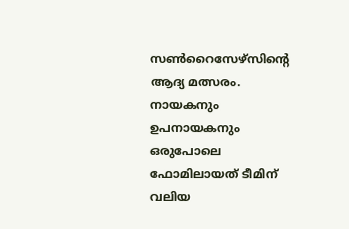സണ്‍റൈസേഴ്സിന്റെ ആദ്യ മത്സരം. നായകനും ഉപനായകനും ഒരുപോലെ ഫോമിലായത് ടീമിന് വലിയ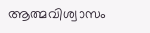ആത്മവിശ്വാസം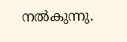നല്‍കുന്നു.